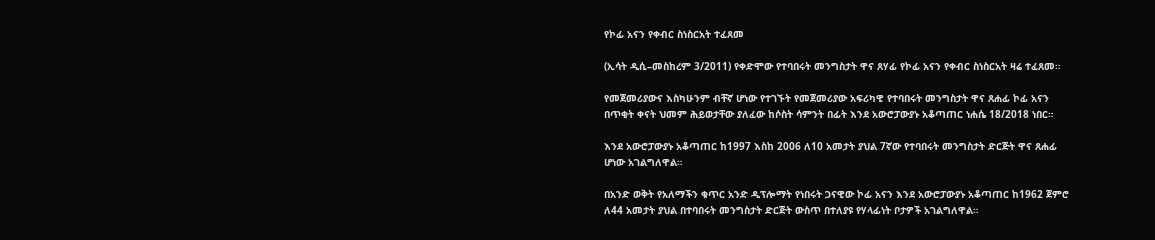የኮፊ አናን የቀብር ስነስርአት ተፈጸመ

(ኢሳት ዲሲ–መስከረም 3/2011) የቀድሞው የተባበሩት መንግስታት ዋና ጸሃፊ የኮፊ አናን የቀብር ስነስርአት ዛሬ ተፈጸመ።

የመጀመሪያውና እስካሁንም ብቸኛ ሆነው የተገኙት የመጀመሪያው አፍሪካዊ የተባበሩት መንግስታት ዋና ጸሐፊ ኮፊ አናን በጥቂት ቀናት ህመም ሕይወታቸው ያለፈው ከሶስት ሳምንት በፊት እንደ አውሮፓውያኑ አቆጣጠር ነሐሴ 18/2018 ነበር።

እንደ አውሮፓውያኑ አቆጣጠር ከ1997 እስከ 2006 ለ10 አመታት ያህል 7ኛው የተባበሩት መንግስታት ድርጅት ዋና ጸሐፊ ሆነው አገልግለዋል።

በአንድ ወቅት የአለማችን ቁጥር አንድ ዲፕሎማት የነበሩት ጋናዊው ኮፊ አናን እንደ አውሮፓውያኑ አቆጣጠር ከ1962 ጀምሮ ለ44 አመታት ያህል በተባበሩት መንግስታት ድርጅት ውስጥ በተለያዩ የሃላፊነት ቦታዎች አገልግለዋል።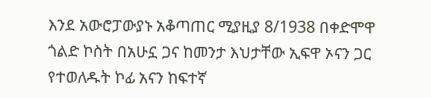እንደ አውሮፓውያኑ አቆጣጠር ሚያዚያ 8/1938 በቀድሞዋ ጎልድ ኮስት በአሁኗ ጋና ከመንታ እህታቸው ኢፍዋ ኦናን ጋር የተወለዱት ኮፊ አናን ከፍተኛ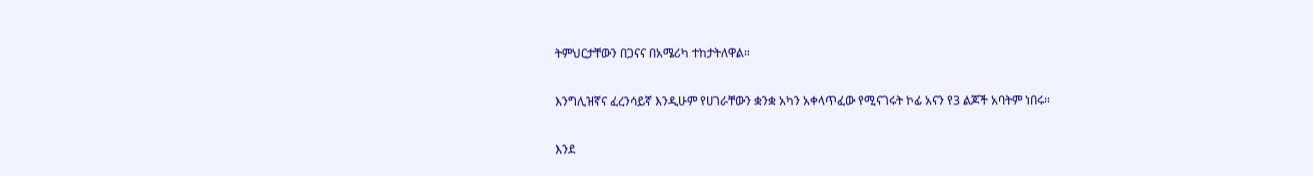ትምህርታቸውን በጋናና በአሜሪካ ተከታትለዋል።

እንግሊዝኛና ፈረንሳይኛ እንዲሁም የሀገራቸውን ቋንቋ አካን አቀላጥፈው የሚናገሩት ኮፊ አናን የ3 ልጆች አባትም ነበሩ።

እንደ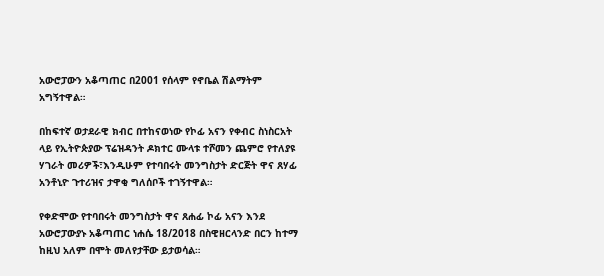አውሮፓውን አቆጣጠር በ2001 የሰላም የኖቤል ሽልማትም አግኝተዋል።

በከፍተኛ ወታደራዊ ክብር በተከናወነው የኮፊ አናን የቀብር ስነስርአት ላይ የኢትዮጵያው ፕሬዝዳንት ዶክተር ሙላቱ ተሾመን ጨምሮ የተለያዩ ሃገራት መሪዎች፣እንዲሁም የተባበሩት መንግስታት ድርጅት ዋና ጸሃፊ አንቶኒዮ ጉተሪዝና ታዋቂ ግለሰቦች ተገኝተዋል።

የቀድሞው የተባበሩት መንግስታት ዋና ጸሐፊ ኮፊ አናን እንደ አውሮፓውያኑ አቆጣጠር ነሐሴ 18/2018 በስዊዘርላንድ በርን ከተማ ከዚህ አለም በሞት መለየታቸው ይታወሳል።